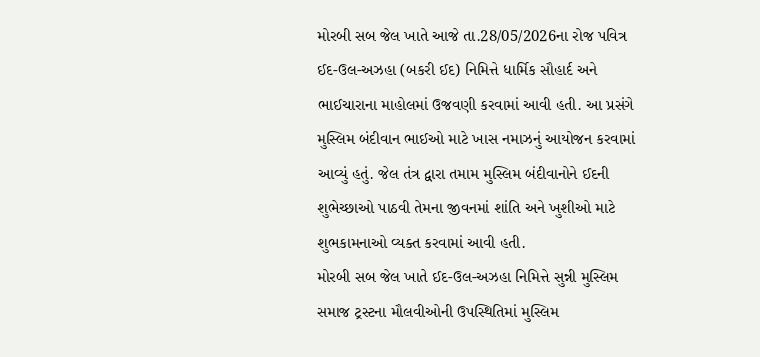મોરબી સબ જેલ ખાતે આજે તા.28/05/2026ના રોજ પવિત્ર ઈદ-ઉલ-અઝહા (બકરી ઈદ) નિમિત્તે ધાર્મિક સૌહાર્દ અને ભાઈચારાના માહોલમાં ઉજવણી કરવામાં આવી હતી. આ પ્રસંગે મુસ્લિમ બંદીવાન ભાઈઓ માટે ખાસ નમાઝનું આયોજન કરવામાં આવ્યું હતું. જેલ તંત્ર દ્વારા તમામ મુસ્લિમ બંદીવાનોને ઈદની શુભેચ્છાઓ પાઠવી તેમના જીવનમાં શાંતિ અને ખુશીઓ માટે શુભકામનાઓ વ્યક્ત કરવામાં આવી હતી.
મોરબી સબ જેલ ખાતે ઈદ-ઉલ-અઝહા નિમિત્તે સુન્ની મુસ્લિમ સમાજ ટ્રસ્ટના મૌલવીઓની ઉપસ્થિતિમાં મુસ્લિમ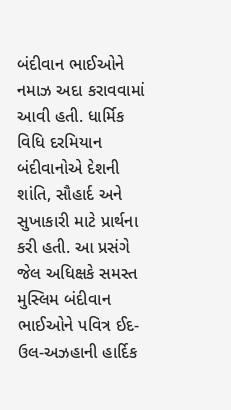બંદીવાન ભાઈઓને નમાઝ અદા કરાવવામાં આવી હતી. ધાર્મિક વિધિ દરમિયાન બંદીવાનોએ દેશની શાંતિ, સૌહાર્દ અને સુખાકારી માટે પ્રાર્થના કરી હતી. આ પ્રસંગે જેલ અધિક્ષકે સમસ્ત મુસ્લિમ બંદીવાન ભાઈઓને પવિત્ર ઈદ-ઉલ-અઝહાની હાર્દિક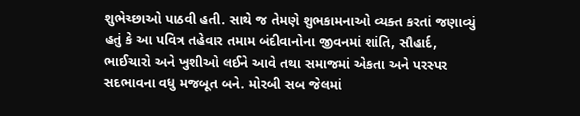શુભેચ્છાઓ પાઠવી હતી. સાથે જ તેમણે શુભકામનાઓ વ્યક્ત કરતાં જણાવ્યું હતું કે આ પવિત્ર તહેવાર તમામ બંદીવાનોના જીવનમાં શાંતિ, સૌહાર્દ, ભાઈચારો અને ખુશીઓ લઈને આવે તથા સમાજમાં એકતા અને પરસ્પર સદભાવના વધુ મજબૂત બને. મોરબી સબ જેલમાં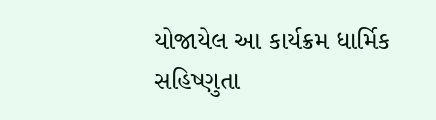યોજાયેલ આ કાર્યક્રમ ધાર્મિક સહિષ્ણુતા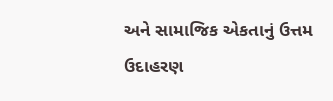અને સામાજિક એકતાનું ઉત્તમ ઉદાહરણ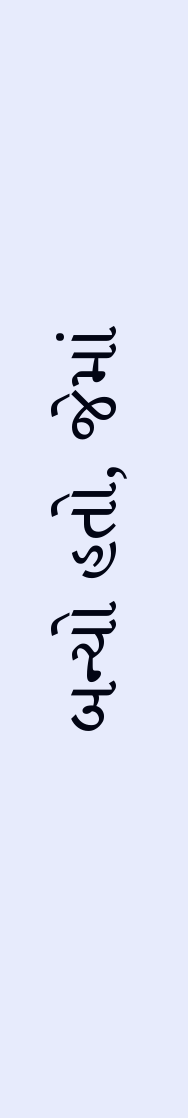બન્યો હતો, જેમાં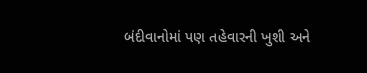બંદીવાનોમાં પણ તહેવારની ખુશી અને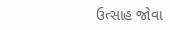ઉત્સાહ જોવા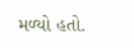મળ્યો હતો.